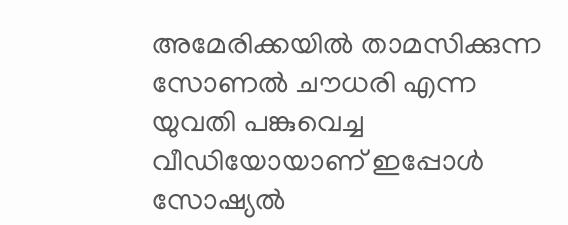അമേരിക്കയിൽ താമസിക്കുന്ന സോണൽ ചൗധരി എന്ന യുവതി പങ്കുവെച്ച വീഡിയോയാണ് ഇപ്പോള്‍ സോഷ്യല്‍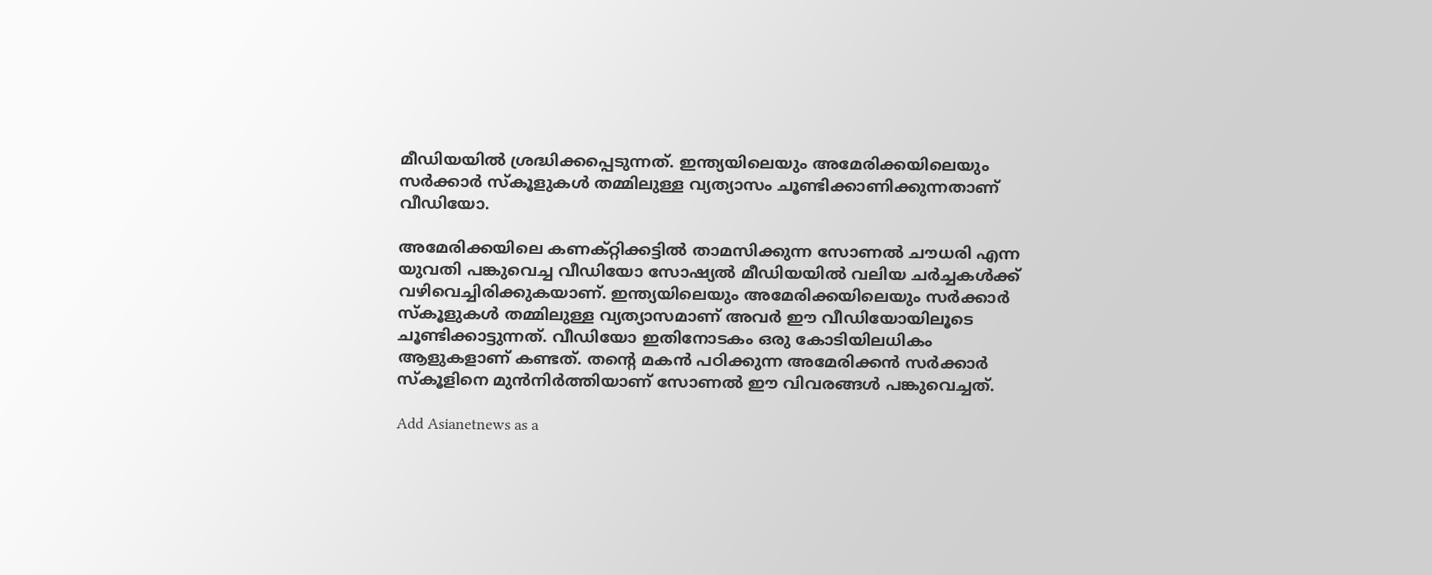മീഡിയയില്‍ ശ്രദ്ധിക്കപ്പെടുന്നത്. ഇന്ത്യയിലെയും അമേരിക്കയിലെയും സർക്കാർ സ്കൂളുകൾ തമ്മിലുള്ള വ്യത്യാസം ചൂണ്ടിക്കാണിക്കുന്നതാണ് വീഡിയോ.

അമേരിക്കയിലെ കണക്റ്റിക്കട്ടിൽ താമസിക്കുന്ന സോണൽ ചൗധരി എന്ന യുവതി പങ്കുവെച്ച വീഡിയോ സോഷ്യൽ മീഡിയയിൽ വലിയ ചർച്ചകൾക്ക് വഴിവെച്ചിരിക്കുകയാണ്. ഇന്ത്യയിലെയും അമേരിക്കയിലെയും സർക്കാർ സ്കൂളുകൾ തമ്മിലുള്ള വ്യത്യാസമാണ് അവർ ഈ വീഡിയോയിലൂടെ ചൂണ്ടിക്കാട്ടുന്നത്. വീഡിയോ ഇതിനോടകം ഒരു കോടിയിലധികം ആളുകളാണ് കണ്ടത്. തന്റെ മകൻ പഠിക്കുന്ന അമേരിക്കൻ സർക്കാർ സ്കൂളിനെ മുൻനിർത്തിയാണ് സോണൽ ഈ വിവരങ്ങൾ പങ്കുവെച്ചത്.

Add Asianetnews as a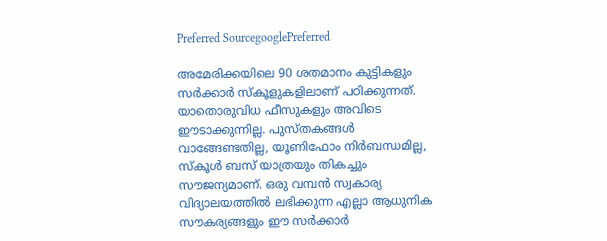Preferred SourcegooglePreferred

അമേരിക്കയിലെ 90 ശതമാനം കുട്ടികളും സർക്കാർ സ്കൂളുകളിലാണ് പഠിക്കുന്നത്. യാതൊരുവിധ ഫീസുകളും അവിടെ ഈടാക്കുന്നില്ല. പുസ്തകങ്ങൾ വാങ്ങേണ്ടതില്ല, യൂണിഫോം നിർബന്ധമില്ല, സ്കൂൾ ബസ് യാത്രയും തികച്ചും സൗജന്യമാണ്. ഒരു വമ്പൻ സ്വകാര്യ വിദ്യാലയത്തിൽ ലഭിക്കുന്ന എല്ലാ ആധുനിക സൗകര്യങ്ങളും ഈ സർക്കാർ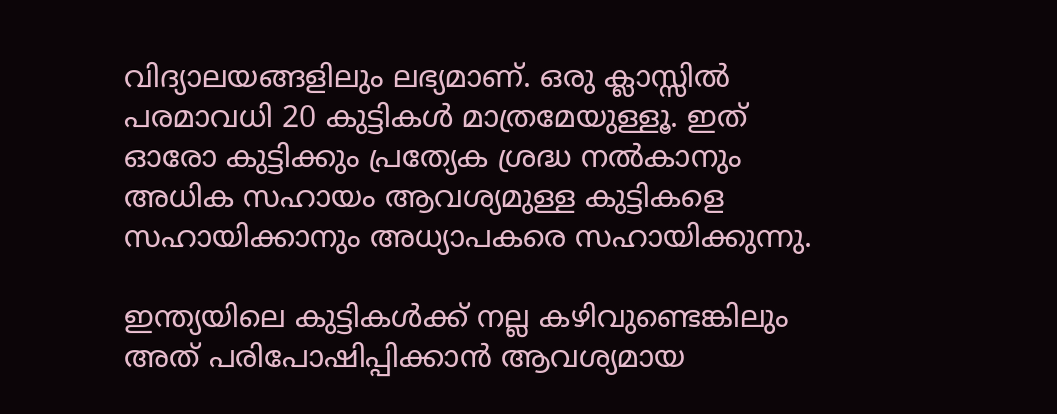വിദ്യാലയങ്ങളിലും ലഭ്യമാണ്. ഒരു ക്ലാസ്സിൽ പരമാവധി 20 കുട്ടികൾ മാത്രമേയുള്ളൂ. ഇത് ഓരോ കുട്ടിക്കും പ്രത്യേക ശ്രദ്ധ നൽകാനും അധിക സഹായം ആവശ്യമുള്ള കുട്ടികളെ സഹായിക്കാനും അധ്യാപകരെ സഹായിക്കുന്നു.

ഇന്ത്യയിലെ കുട്ടികൾക്ക് നല്ല കഴിവുണ്ടെങ്കിലും അത് പരിപോഷിപ്പിക്കാൻ ആവശ്യമായ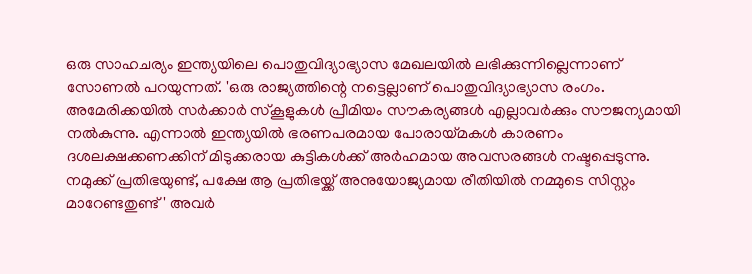ഒരു സാഹചര്യം ഇന്ത്യയിലെ പൊതുവിദ്യാഭ്യാസ മേഖലയിൽ ലഭിക്കുന്നില്ലെന്നാണ് സോണൽ പറയുന്നത്. 'ഒരു രാജ്യത്തിന്റെ നട്ടെല്ലാണ് പൊതുവിദ്യാഭ്യാസ രംഗം. അമേരിക്കയിൽ സ‍ർക്കാർ സ്കൂളുകൾ പ്രീമിയം സൗകര്യങ്ങൾ എല്ലാവർക്കും സൗജന്യമായി നൽകുന്നു. എന്നാൽ ഇന്ത്യയിൽ ഭരണപരമായ പോരായ്മകൾ കാരണം ദശലക്ഷക്കണക്കിന് മിടുക്കരായ കുട്ടികൾക്ക് അർഹമായ അവസരങ്ങൾ നഷ്ടപ്പെടുന്നു. നമുക്ക് പ്രതിഭയുണ്ട്, പക്ഷേ ആ പ്രതിഭയ്ക്ക് അനുയോജ്യമായ രീതിയിൽ നമ്മുടെ സിസ്റ്റം മാറേണ്ടതുണ്ട്' അവർ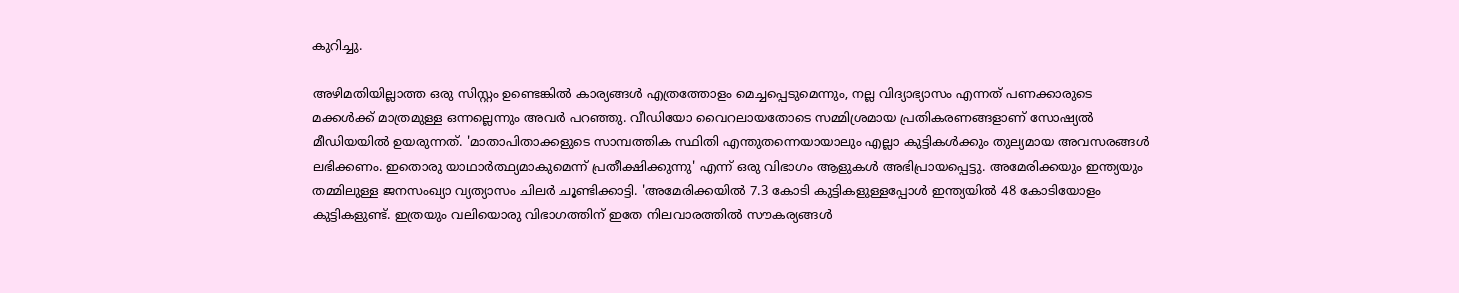കുറിച്ചു.

അഴിമതിയില്ലാത്ത ഒരു സിസ്റ്റം ഉണ്ടെങ്കിൽ കാര്യങ്ങൾ എത്രത്തോളം മെച്ചപ്പെടുമെന്നും, നല്ല വിദ്യാഭ്യാസം എന്നത് പണക്കാരുടെ മക്കൾക്ക് മാത്രമുള്ള ഒന്നല്ലെന്നും അവർ പറഞ്ഞു. വീഡിയോ വൈറലായതോടെ സമ്മിശ്രമായ പ്രതികരണങ്ങളാണ് സോഷ്യൽ മീഡിയയിൽ ഉയരുന്നത്. 'മാതാപിതാക്കളുടെ സാമ്പത്തിക സ്ഥിതി എന്തുതന്നെയായാലും എല്ലാ കുട്ടികൾക്കും തുല്യമായ അവസരങ്ങൾ ലഭിക്കണം. ഇതൊരു യാഥാർത്ഥ്യമാകുമെന്ന് പ്രതീക്ഷിക്കുന്നു' എന്ന് ഒരു വിഭാഗം ആളുകൾ അഭിപ്രായപ്പെട്ടു. അമേരിക്കയും ഇന്ത്യയും തമ്മിലുള്ള ജനസംഖ്യാ വ്യത്യാസം ചിലർ ചൂണ്ടിക്കാട്ടി. 'അമേരിക്കയിൽ 7.3 കോടി കുട്ടികളുള്ളപ്പോൾ ഇന്ത്യയിൽ 48 കോടിയോളം കുട്ടികളുണ്ട്. ഇത്രയും വലിയൊരു വിഭാഗത്തിന് ഇതേ നിലവാരത്തിൽ സൗകര്യങ്ങൾ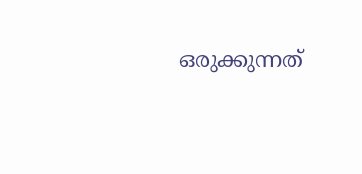ഒരുക്കുന്നത്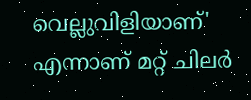വെല്ലുവിളിയാണ്' എന്നാണ് മറ്റ് ചിലർ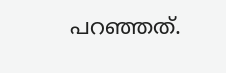പറഞ്ഞത്.